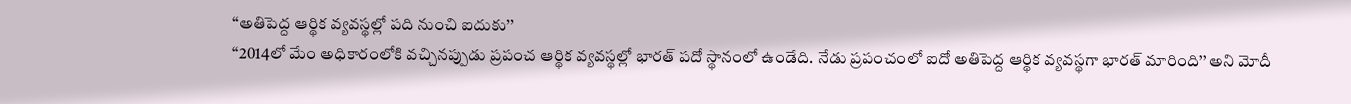‘‘అతిపెద్ద ఆర్థిక వ్యవస్థల్లో పది నుంచి ఐదుకు’’
‘‘2014లో మేం అధికారంలోకి వచ్చినప్పుడు ప్రపంచ ఆర్థిక వ్యవస్థల్లో భారత్ పదో స్థానంలో ఉండేది. నేడు ప్రపంచంలో ఐదో అతిపెద్ద ఆర్థిక వ్యవస్థగా భారత్ మారింది’’ అని మోదీ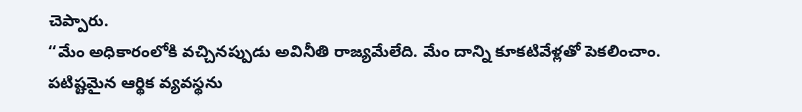చెప్పారు.
‘‘మేం అధికారంలోకి వచ్చినప్పుడు అవినీతి రాజ్యమేలేది. మేం దాన్ని కూకటివేళ్లతో పెకలించాం. పటిష్టమైన ఆర్థిక వ్యవస్థను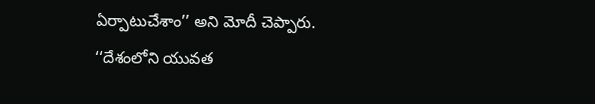ఏర్పాటుచేశాం’’ అని మోదీ చెప్పారు.
‘‘దేశంలోని యువత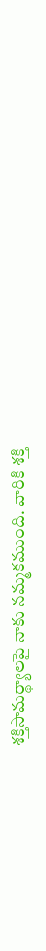శక్తిసామర్థ్యాలపై నాకు నమ్మకముంది. వారికి శక్తి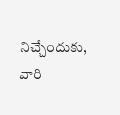నిచ్చేందుకు, వారి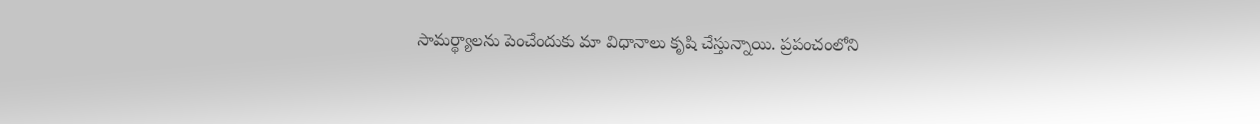సామర్థ్యాలను పెంచేందుకు మా విధానాలు కృషి చేస్తున్నాయి. ప్రపంచంలోని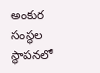అంకుర సంస్థల స్థాపనలో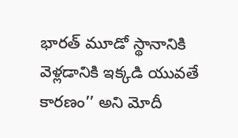భారత్ మూడో స్థానానికి వెళ్లడానికి ఇక్కడి యువతే కారణం’’ అని మోదీ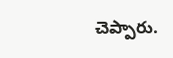చెప్పారు.